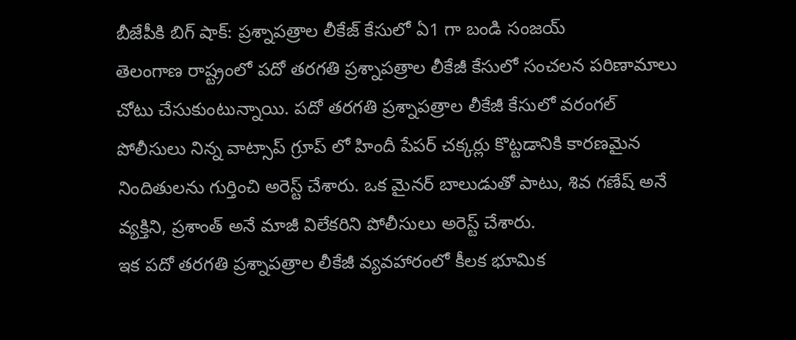బీజేపీకి బిగ్ షాక్: ప్రశ్నాపత్రాల లీకేజ్ కేసులో ఏ1 గా బండి సంజయ్
తెలంగాణ రాష్ట్రంలో పదో తరగతి ప్రశ్నాపత్రాల లీకేజీ కేసులో సంచలన పరిణామాలు చోటు చేసుకుంటున్నాయి. పదో తరగతి ప్రశ్నాపత్రాల లీకేజీ కేసులో వరంగల్ పోలీసులు నిన్న వాట్సాప్ గ్రూప్ లో హిందీ పేపర్ చక్కర్లు కొట్టడానికి కారణమైన నిందితులను గుర్తించి అరెస్ట్ చేశారు. ఒక మైనర్ బాలుడుతో పాటు, శివ గణేష్ అనే వ్యక్తిని, ప్రశాంత్ అనే మాజీ విలేకరిని పోలీసులు అరెస్ట్ చేశారు.
ఇక పదో తరగతి ప్రశ్నాపత్రాల లీకేజీ వ్యవహారంలో కీలక భూమిక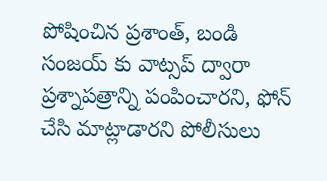పోషించిన ప్రశాంత్, బండి సంజయ్ కు వాట్సప్ ద్వారా ప్రశ్నాపత్రాన్ని పంపించారని, ఫోన్ చేసి మాట్లాడారని పోలీసులు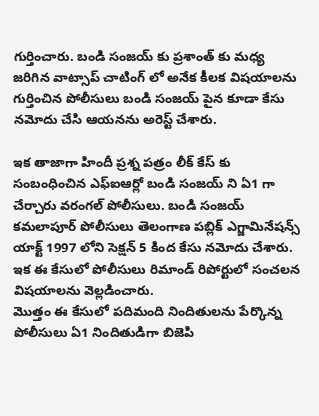గుర్తించారు. బండి సంజయ్ కు ప్రశాంత్ కు మధ్య జరిగిన వాట్సాప్ చాటింగ్ లో అనేక కీలక విషయాలను గుర్తించిన పోలీసులు బండి సంజయ్ పైన కూడా కేసు నమోదు చేసి ఆయనను అరెస్ట్ చేశారు.

ఇక తాజాగా హిందీ ప్రశ్న పత్రం లీక్ కేస్ కు సంబంధించిన ఎఫ్ఐఆర్లో బండి సంజయ్ ని ఏ1 గా చేర్చారు వరంగల్ పోలీసులు. బండి సంజయ్ కమలాపూర్ పోలీసులు తెలంగాణ పబ్లిక్ ఎగ్జామినేషన్స్ యాక్ట్ 1997 లోని సెక్షన్ 5 కింద కేసు నమోదు చేశారు. ఇక ఈ కేసులో పోలీసులు రిమాండ్ రిపోర్టులో సంచలన విషయాలను వెల్లడించారు.
మొత్తం ఈ కేసులో పదిమంది నిందితులను పేర్కొన్న పోలీసులు ఏ1 నిందితుడిగా బిజెపి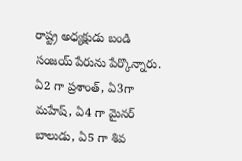రాష్ట్ర అధ్యక్షుడు బండి సంజయ్ పేరును పేర్కొన్నారు. ఏ2 గా ప్రశాంత్, ఏ3గా మహేష్, ఏ4 గా మైనర్ బాలుడు, ఏ5 గా శివ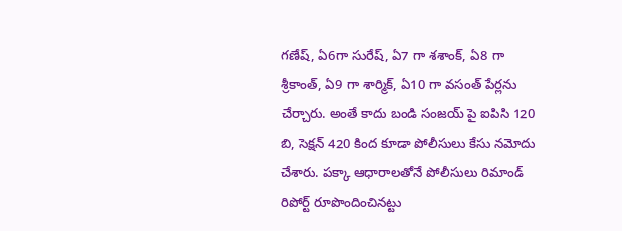గణేష్, ఏ6గా సురేష్, ఏ7 గా శశాంక్, ఏ8 గా శ్రీకాంత్, ఏ9 గా శార్మిక్, ఏ10 గా వసంత్ పేర్లను చేర్చారు. అంతే కాదు బండి సంజయ్ పై ఐపిసి 120 బి, సెక్షన్ 420 కింద కూడా పోలీసులు కేసు నమోదు చేశారు. పక్కా ఆధారాలతోనే పోలీసులు రిమాండ్ రిపోర్ట్ రూపొందించినట్టు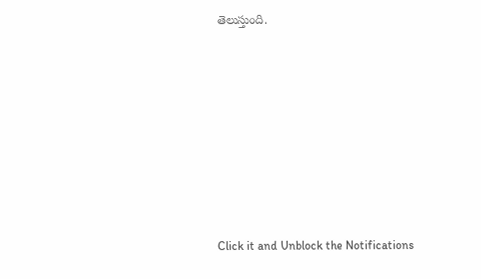తెలుస్తుంది.












Click it and Unblock the Notifications